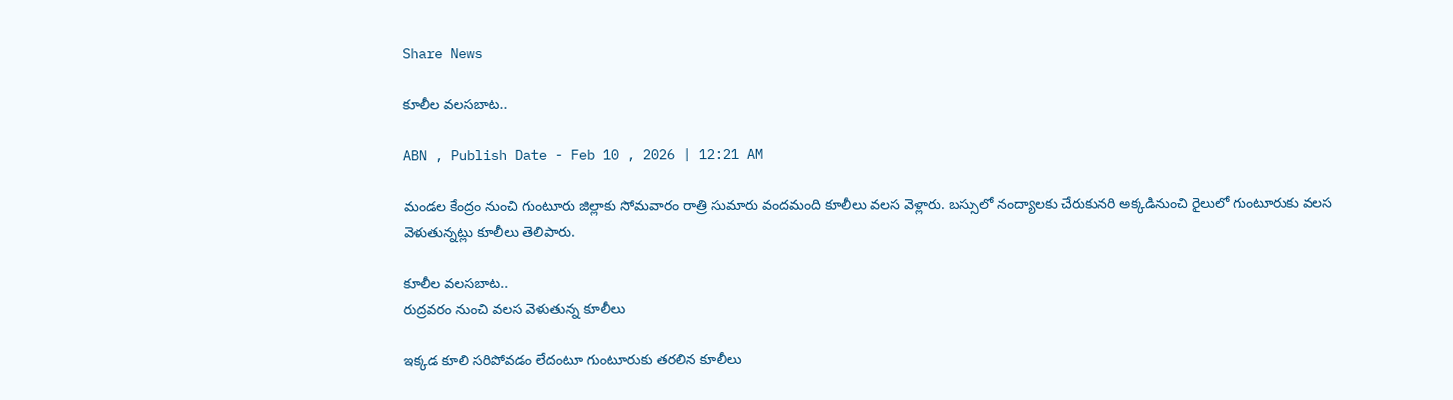Share News

కూలీల వలసబాట..

ABN , Publish Date - Feb 10 , 2026 | 12:21 AM

మండల కేంద్రం నుంచి గుంటూరు జిల్లాకు సోమవారం రాత్రి సుమారు వందమంది కూలీలు వలస వెళ్లారు. బస్సులో నంద్యాలకు చేరుకునరి అక్కడినుంచి రైలులో గుంటూరుకు వలస వెళుతున్నట్లు కూలీలు తెలిపారు.

కూలీల వలసబాట..
రుద్రవరం నుంచి వలస వెళుతున్న కూలీలు

ఇక్కడ కూలి సరిపోవడం లేదంటూ గుంటూరుకు తరలిన కూలీలు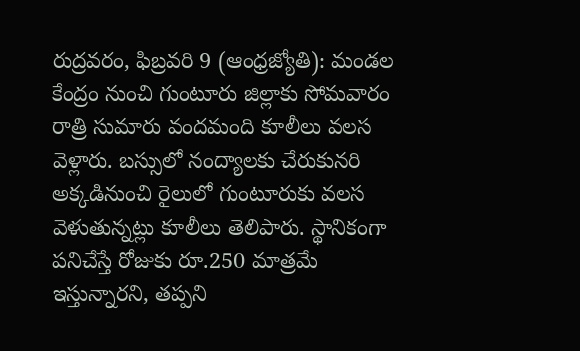రుద్రవరం, ఫిబ్రవరి 9 (ఆంధ్రజ్యోతి): మండల కేంద్రం నుంచి గుంటూరు జిల్లాకు సోమవారం రాత్రి సుమారు వందమంది కూలీలు వలస వెళ్లారు. బస్సులో నంద్యాలకు చేరుకునరి అక్కడినుంచి రైలులో గుంటూరుకు వలస వెళుతున్నట్లు కూలీలు తెలిపారు. స్థానికంగా పనిచేస్తే రోజుకు రూ.250 మాత్రమే ఇస్తున్నారని, తప్పని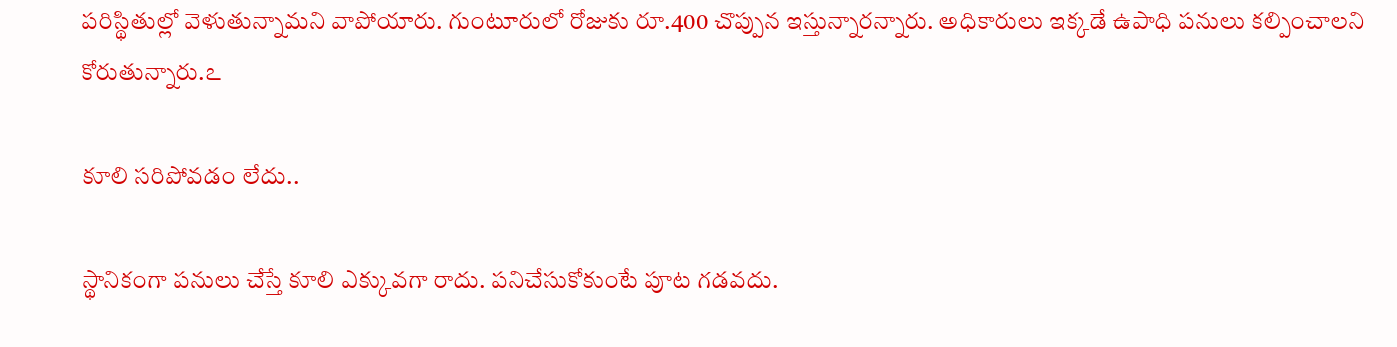పరిస్థితుల్లో వెళుతున్నామని వాపోయారు. గుంటూరులో రోజుకు రూ.400 చొప్పున ఇస్తున్నారన్నారు. అధికారులు ఇక్కడే ఉపాధి పనులు కల్పించాలని కోరుతున్నారు.ఽ

కూలి సరిపోవడం లేదు..

స్థానికంగా పనులు చేస్తే కూలి ఎక్కువగా రాదు. పనిచేసుకోకుంటే పూట గడవదు.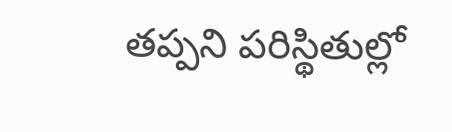తప్పని పరిస్థితుల్లో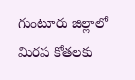గుంటూరు జిల్లాలో మిరప కోతలకు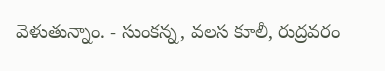వెళుతున్నాం. - సుంకన్న, వలస కూలీ, రుద్రవరం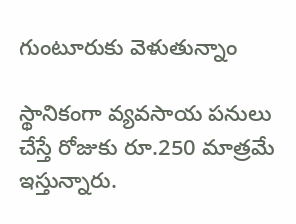గుంటూరుకు వెళుతున్నాం

స్థానికంగా వ్యవసాయ పనులు చేస్తే రోజుకు రూ.250 మాత్రమే ఇస్తున్నారు.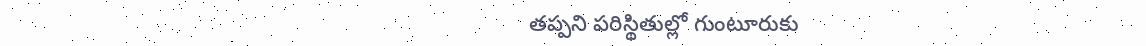తప్పని పరిస్థితుల్లో గుంటూరుకు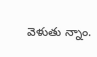వెళుతు న్నాం.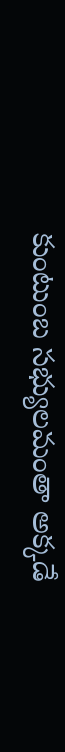కుంటుంబ సభ్యులమంతా అక్కడే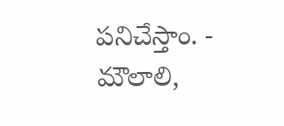పనిచేస్తాం. - మౌలాలి,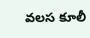వలస కూలీ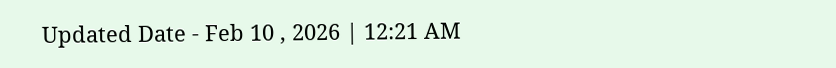Updated Date - Feb 10 , 2026 | 12:21 AM